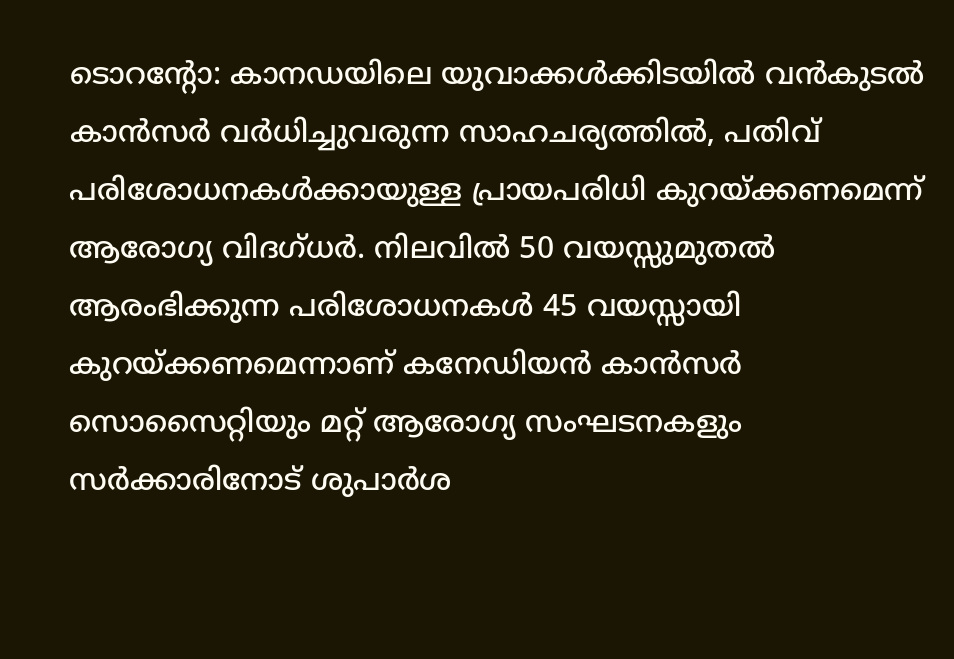ടൊറന്റോ: കാനഡയിലെ യുവാക്കൾക്കിടയിൽ വൻകുടൽ കാൻസർ വർധിച്ചുവരുന്ന സാഹചര്യത്തിൽ, പതിവ് പരിശോധനകൾക്കായുള്ള പ്രായപരിധി കുറയ്ക്കണമെന്ന് ആരോഗ്യ വിദഗ്ധർ. നിലവിൽ 50 വയസ്സുമുതൽ ആരംഭിക്കുന്ന പരിശോധനകൾ 45 വയസ്സായി കുറയ്ക്കണമെന്നാണ് കനേഡിയൻ കാൻസർ സൊസൈറ്റിയും മറ്റ് ആരോഗ്യ സംഘടനകളും സർക്കാരിനോട് ശുപാർശ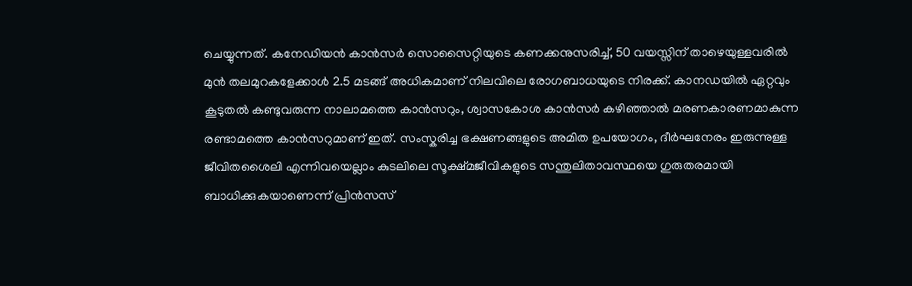ചെയ്യുന്നത്. കനേഡിയൻ കാൻസർ സൊസൈറ്റിയുടെ കണക്കനുസരിച്ച്, 50 വയസ്സിന് താഴെയുള്ളവരിൽ മുൻ തലമുറകളേക്കാൾ 2.5 മടങ്ങ് അധികമാണ് നിലവിലെ രോഗബാധയുടെ നിരക്ക്. കാനഡയിൽ ഏറ്റവും കൂടുതൽ കണ്ടുവരുന്ന നാലാമത്തെ കാൻസറും, ശ്വാസകോശ കാൻസർ കഴിഞ്ഞാൽ മരണകാരണമാകുന്ന രണ്ടാമത്തെ കാൻസറുമാണ് ഇത്. സംസ്കരിച്ച ഭക്ഷണങ്ങളുടെ അമിത ഉപയോഗം, ദീർഘനേരം ഇരുന്നുള്ള ജീവിതശൈലി എന്നിവയെല്ലാം കുടലിലെ സൂക്ഷ്മജീവികളുടെ സന്തുലിതാവസ്ഥയെ ഗുരുതരമായി ബാധിക്കുകയാണെന്ന് പ്രിൻസസ്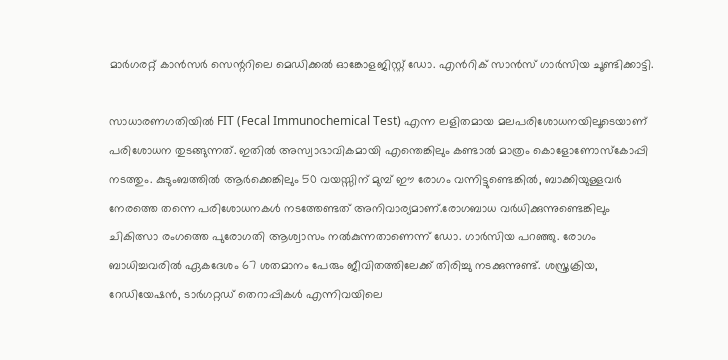മാർഗരറ്റ് കാൻസർ സെന്ററിലെ മെഡിക്കൽ ഓങ്കോളജിസ്റ്റ് ഡോ. എൻറിക് സാൻസ് ഗാർസിയ ചൂണ്ടിക്കാട്ടി.

സാധാരണഗതിയിൽ FIT (Fecal Immunochemical Test) എന്ന ലളിതമായ മലപരിശോധനയിലൂടെയാണ് പരിശോധന തുടങ്ങുന്നത്. ഇതിൽ അസ്വാഭാവികമായി എന്തെങ്കിലും കണ്ടാൽ മാത്രം കൊളോണോസ്കോപ്പി നടത്തും. കുടുംബത്തിൽ ആർക്കെങ്കിലും 50 വയസ്സിന് മുമ്പ് ഈ രോഗം വന്നിട്ടുണ്ടെങ്കിൽ, ബാക്കിയുള്ളവർ നേരത്തെ തന്നെ പരിശോധനകൾ നടത്തേണ്ടത് അനിവാര്യമാണ്.രോഗബാധ വർധിക്കുന്നുണ്ടെങ്കിലും ചികിത്സാ രംഗത്തെ പുരോഗതി ആശ്വാസം നൽകുന്നതാണെന്ന് ഡോ. ഗാർസിയ പറഞ്ഞു. രോഗം ബാധിച്ചവരിൽ ഏകദേശം 67 ശതമാനം പേരും ജീവിതത്തിലേക്ക് തിരിച്ചു നടക്കുന്നുണ്ട്. ശസ്ത്രക്രിയ, റേഡിയേഷൻ, ടാർഗറ്റഡ് തെറാപ്പികൾ എന്നിവയിലെ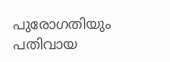പുരോഗതിയും പതിവായ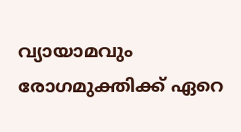വ്യായാമവും രോഗമുക്തിക്ക് ഏറെ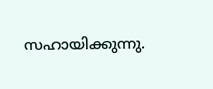സഹായിക്കുന്നു.